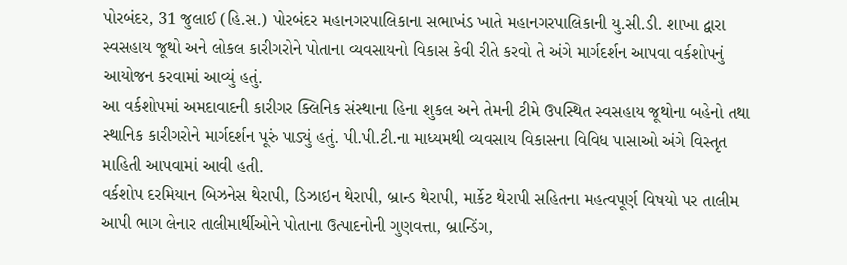પોરબંદર, 31 જુલાઈ (હિ.સ.) પોરબંદર મહાનગરપાલિકાના સભાખંડ ખાતે મહાનગરપાલિકાની યુ.સી.ડી. શાખા દ્વારા સ્વસહાય જૂથો અને લોકલ કારીગરોને પોતાના વ્યવસાયનો વિકાસ કેવી રીતે કરવો તે અંગે માર્ગદર્શન આપવા વર્કશોપનું આયોજન કરવામાં આવ્યું હતું.
આ વર્કશોપમાં અમદાવાદની કારીગર ક્લિનિક સંસ્થાના હિના શુકલ અને તેમની ટીમે ઉપસ્થિત સ્વસહાય જૂથોના બહેનો તથા સ્થાનિક કારીગરોને માર્ગદર્શન પૂરું પાડ્યું હતું. પી.પી.ટી.ના માધ્યમથી વ્યવસાય વિકાસના વિવિધ પાસાઓ અંગે વિસ્તૃત માહિતી આપવામાં આવી હતી.
વર્કશોપ દરમિયાન બિઝનેસ થેરાપી, ડિઝાઇન થેરાપી, બ્રાન્ડ થેરાપી, માર્કેટ થેરાપી સહિતના મહત્વપૂર્ણ વિષયો પર તાલીમ આપી ભાગ લેનાર તાલીમાર્થીઓને પોતાના ઉત્પાદનોની ગુણવત્તા, બ્રાન્ડિંગ,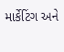માર્કેટિંગ અને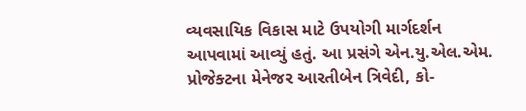વ્યવસાયિક વિકાસ માટે ઉપયોગી માર્ગદર્શન આપવામાં આવ્યું હતું. આ પ્રસંગે એન.યુ.એલ.એમ. પ્રોજેક્ટના મેનેજર આરતીબેન ત્રિવેદી, કો-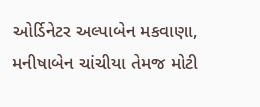ઓર્ડિનેટર અલ્પાબેન મકવાણા, મનીષાબેન ચાંચીયા તેમજ મોટી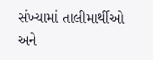સંખ્યામાં તાલીમાર્થીઓ અને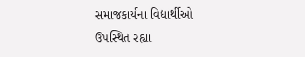સમાજકાર્યના વિદ્યાર્થીઓ ઉપસ્થિત રહ્યા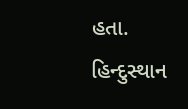હતા.
હિન્દુસ્થાન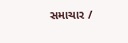સમાચાર /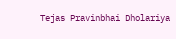Tejas Pravinbhai Dholariya